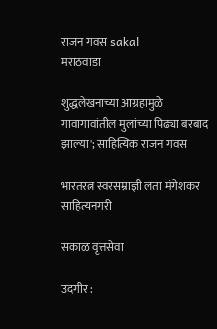राजन गवस sakal
मराठवाडा

शुद्धलेखनाच्या आग्रहामुळे गावागावांतील मुलांच्या पिढ्या बरबाद झाल्या'; साहित्यिक राजन गवस

भारतरत्न स्वरसम्राज्ञी लता मंगेशकर साहित्यनगरी

सकाळ वृत्तसेवा

उदगीर :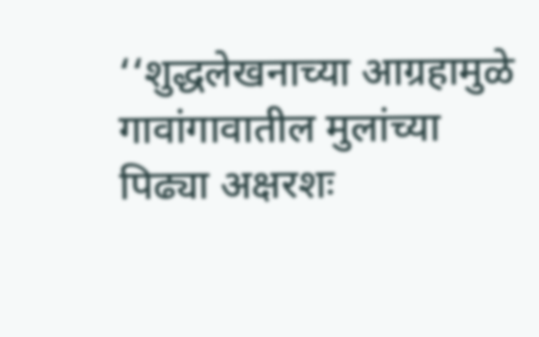‘‘शुद्धलेखनाच्या आग्रहामुळे गावांगावातील मुलांच्या पिढ्या अक्षरशः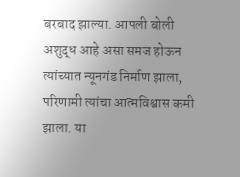बरबाद झाल्या. आपली बोली अशुद्ध आहे असा समज होऊन त्यांच्यात न्यूनगंड निर्माण झाला, परिणामी त्यांचा आत्मविश्वास कमी झाला. या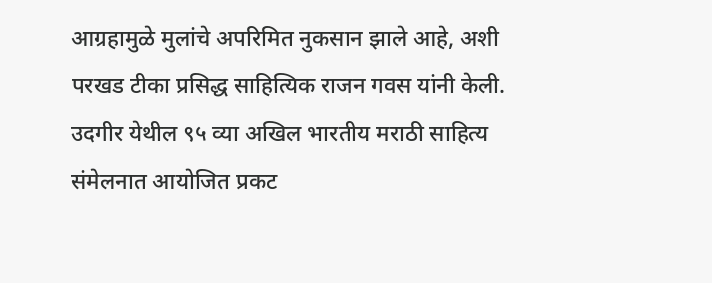आग्रहामुळे मुलांचे अपरिमित नुकसान झाले आहे, अशी परखड टीका प्रसिद्ध साहित्यिक राजन गवस यांनी केली. उदगीर येथील ९५ व्या अखिल भारतीय मराठी साहित्य संमेलनात आयोजित प्रकट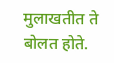मुलाखतीत ते बोलत होते.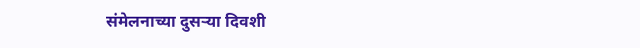संमेलनाच्या दुसऱ्या दिवशी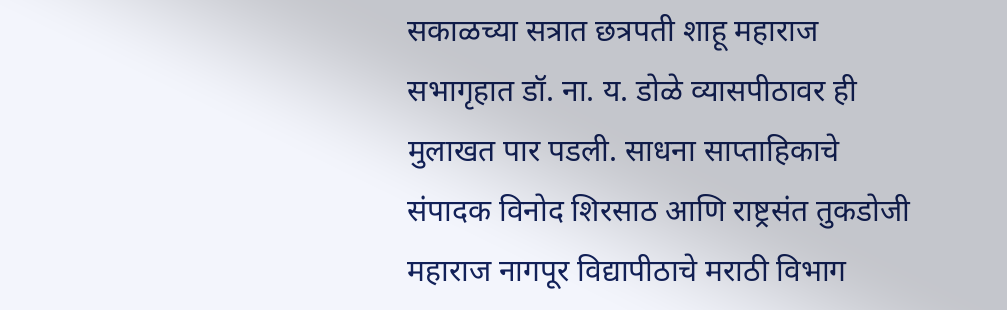सकाळच्या सत्रात छत्रपती शाहू महाराज सभागृहात डॉ. ना. य. डोळे व्यासपीठावर ही मुलाखत पार पडली. साधना साप्ताहिकाचे संपादक विनोद शिरसाठ आणि राष्ट्रसंत तुकडोजी महाराज नागपूर विद्यापीठाचे मराठी विभाग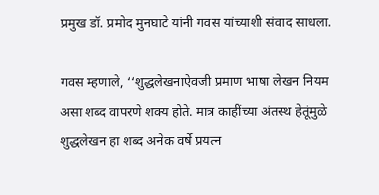प्रमुख डॉ. प्रमोद मुनघाटे यांनी गवस यांच्याशी संवाद साधला.

गवस म्हणाले, ‘‘शुद्धलेखनाऐवजी प्रमाण भाषा लेखन नियम असा शब्द वापरणे शक्य होते. मात्र काहींच्या अंतस्थ हेतूंमुळे शुद्धलेखन हा शब्द अनेक वर्षे प्रयत्न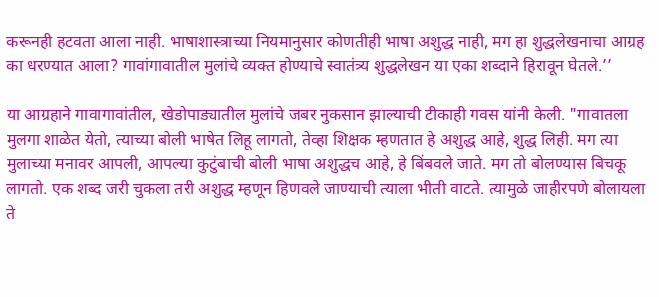करूनही हटवता आला नाही. भाषाशास्त्राच्या नियमानुसार कोणतीही भाषा अशुद्ध नाही, मग हा शुद्धलेखनाचा आग्रह का धरण्यात आला? गावांगावातील मुलांचे व्यक्त होण्याचे स्वातंत्र्य शुद्धलेखन या एका शब्दाने हिरावून घेतले.’’

या आग्रहाने गावागावांतील, खेडोपाड्यातील मुलांचे जबर नुकसान झाल्याची टीकाही गवस यांनी केली. "गावातला मुलगा शाळेत येतो, त्याच्या बोली भाषेत लिहू लागतो, तेव्हा शिक्षक म्हणतात हे अशुद्ध आहे, शुद्ध लिही. मग त्या मुलाच्या मनावर आपली, आपल्या कुटुंबाची बोली भाषा अशुद्धच आहे, हे बिंबवले जाते. मग तो बोलण्यास बिचकू लागतो. एक शब्द जरी चुकला तरी अशुद्ध म्हणून हिणवले जाण्याची त्याला भीती वाटते. त्यामुळे जाहीरपणे बोलायला ते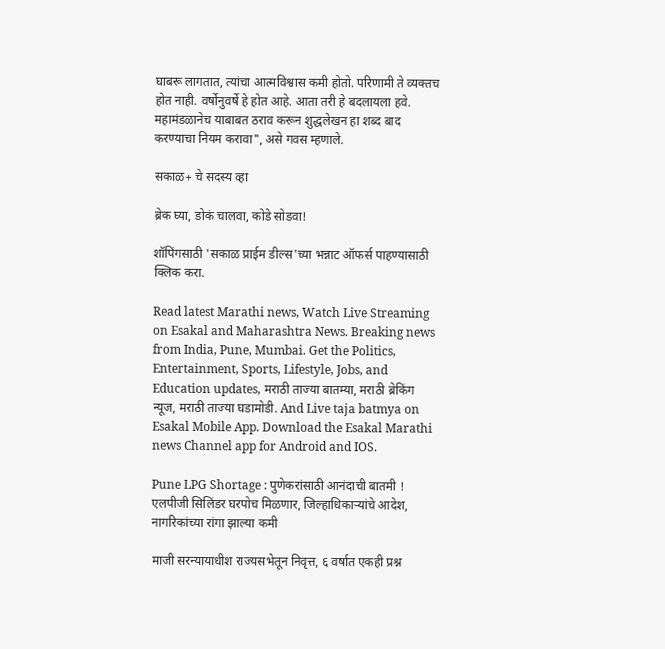घाबरू लागतात, त्यांचा आत्मविश्वास कमी होतो. परिणामी ते व्यक्तच होत नाही. वर्षोनुवर्षे हे होत आहे. आता तरी हे बदलायला हवे. महामंडळानेच याबाबत ठराव करून शुद्धलेखन हा शब्द बाद करण्याचा नियम करावा", असे गवस म्हणाले.

सकाळ+ चे सदस्य व्हा

ब्रेक घ्या, डोकं चालवा, कोडे सोडवा!

शॉपिंगसाठी 'सकाळ प्राईम डील्स'च्या भन्नाट ऑफर्स पाहण्यासाठी क्लिक करा.

Read latest Marathi news, Watch Live Streaming on Esakal and Maharashtra News. Breaking news from India, Pune, Mumbai. Get the Politics, Entertainment, Sports, Lifestyle, Jobs, and Education updates, मराठी ताज्या बातम्या, मराठी ब्रेकिंग न्यूज, मराठी ताज्या घडामोडी. And Live taja batmya on Esakal Mobile App. Download the Esakal Marathi news Channel app for Android and IOS.

Pune LPG Shortage : पुणेकरांसाठी आनंदाची बातमी ! एलपीजी सिलिंडर घरपोच मिळणार, जिल्हाधिकाऱ्यांचे आदेश, नागरिकांच्या रांगा झाल्या कमी

माजी सरन्यायाधीश राज्यसभेतून निवृत्त, ६ वर्षात एकही प्रश्न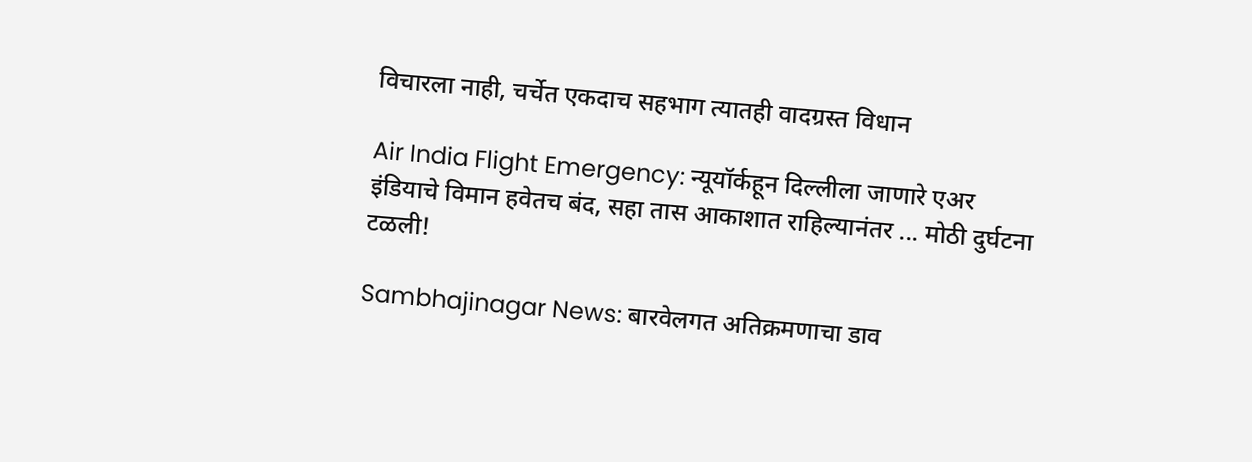विचारला नाही, चर्चेत एकदाच सहभाग त्यातही वादग्रस्त विधान

Air India Flight Emergency: न्यूयॉर्कहून दिल्लीला जाणारे एअर इंडियाचे विमान हवेतच बंद, सहा तास आकाशात राहिल्यानंतर ... मोठी दुर्घटना टळली!

Sambhajinagar News: बारवेलगत अतिक्रमणाचा डाव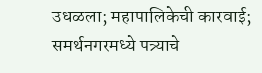उधळला; महापालिकेची कारवाई; समर्थनगरमध्ये पत्र्याचे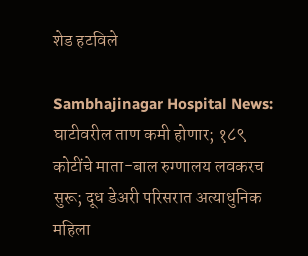शेड हटविले

Sambhajinagar Hospital News: घाटीवरील ताण कमी होणार; १८९ कोटींचे माता-बाल रुग्णालय लवकरच सुरू; दूध डेअरी परिसरात अत्याधुनिक महिला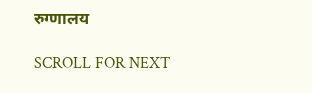रुग्णालय

SCROLL FOR NEXT